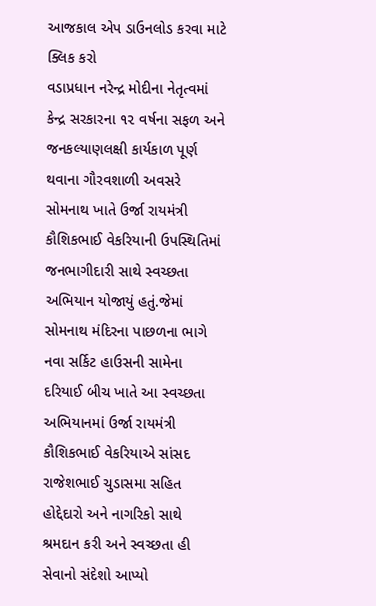આજકાલ એપ ડાઉનલોડ કરવા માટે ક્લિક કરો
વડાપ્રધાન નરેન્દ્ર મોદીના નેતૃત્વમાં કેન્દ્ર સરકારના ૧૨ વર્ષના સફળ અને જનકલ્યાણલક્ષી કાર્યકાળ પૂર્ણ થવાના ગૌરવશાળી અવસરે સોમનાથ ખાતે ઉર્જા રાયમંત્રી કૌશિકભાઈ વેકરિયાની ઉપસ્થિતિમાં જનભાગીદારી સાથે સ્વચ્છતા અભિયાન યોજાયું હતું.જેમાં સોમનાથ મંદિરના પાછળના ભાગે નવા સર્કિટ હાઉસની સામેના દરિયાઈ બીચ ખાતે આ સ્વચ્છતા અભિયાનમાં ઉર્જા રાયમંત્રી કૌશિકભાઈ વેકરિયાએ સાંસદ રાજેશભાઈ ચુડાસમા સહિત હોદ્દેદારો અને નાગરિકો સાથે શ્રમદાન કરી અને સ્વચ્છતા હી સેવાનો સંદેશો આપ્યો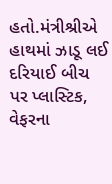હતો.મંત્રીશ્રીએ હાથમાં ઝાડૂ લઈ દરિયાઈ બીચ પર પ્લાસ્ટિક, વેફરના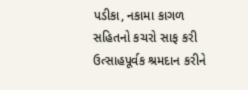પડીકા, નકામા કાગળ સહિતનો કચરો સાફ કરી ઉત્સાહપૂર્વક શ્રમદાન કરીને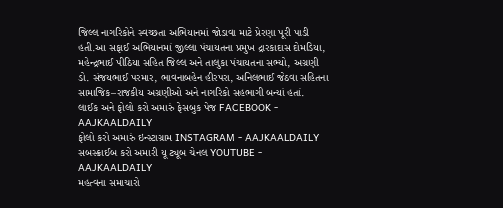જિલ્લ નાગરિકોને સ્વચ્છતા અભિયાનમાં જોડાવા માટે પ્રેરણા પૂરી પાડી હતી.આ સફાઈ અભિયાનમાં જીલ્લા પંચાયતના પ્રમુખ દ્રારકાદાસ દોમડિયા, મહેન્દ્રભાઈ પીઠિયા સહિત જિલ્લ અને તાલુકા પંચાયતના સભ્યો, અગ્રણી ડો. સંજયભાઈ પરમાર, ભાવનાબહેન હીરપરા, અનિલભાઈ જેઠવા સહિતના સામાજિક–રાજકીય અગ્રણીઓ અને નાગરિકો સહભાગી બન્યાં હતાં.
લાઈક અને ફોલો કરો અમારું ફેસબુક પેજ FACEBOOK - AAJKAALDAILY
ફોલો કરો અમારું ઇન્સ્ટાગ્રામ INSTAGRAM - AAJKAALDAILY
સબસ્ક્રાઈબ કરો અમારી યૂ ટ્યૂબ ચેનલ YOUTUBE - AAJKAALDAILY
મહત્વના સમાચારો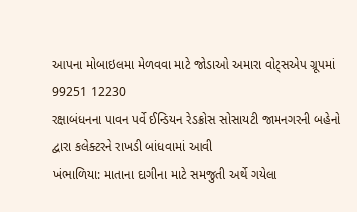આપના મોબાઇલમા મેળવવા માટે જોડાઓ અમારા વોટ્સએપ ગ્રૂપમાં 99251 12230
રક્ષાબંધનના પાવન પર્વે ઈન્ડિયન રેડક્રોસ સોસાયટી જામનગરની બહેનો દ્વારા કલેક્ટરને રાખડી બાંધવામાં આવી
ખંભાળિયા: માતાના દાગીના માટે સમજુતી અર્થે ગયેલા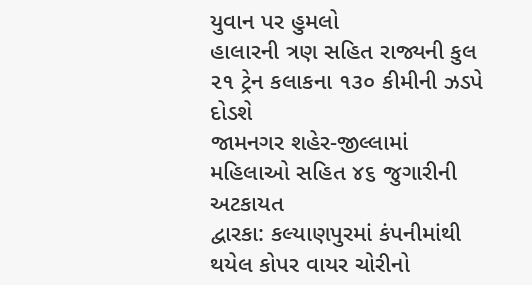યુવાન પર હુમલો
હાલારની ત્રણ સહિત રાજ્યની કુલ ૨૧ ટ્રેન કલાકના ૧૩૦ કીમીની ઝડપે દોડશે
જામનગર શહેર-જીલ્લામાં મહિલાઓ સહિત ૪૬ જુગારીની અટકાયત
દ્વારકા: કલ્યાણપુરમાં કંપનીમાંથી થયેલ કોપર વાયર ચોરીનો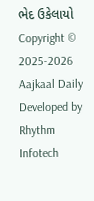ભેદ ઉકેલાયો
Copyright © 2025-2026 Aajkaal Daily
Developed by Rhythm Infotech